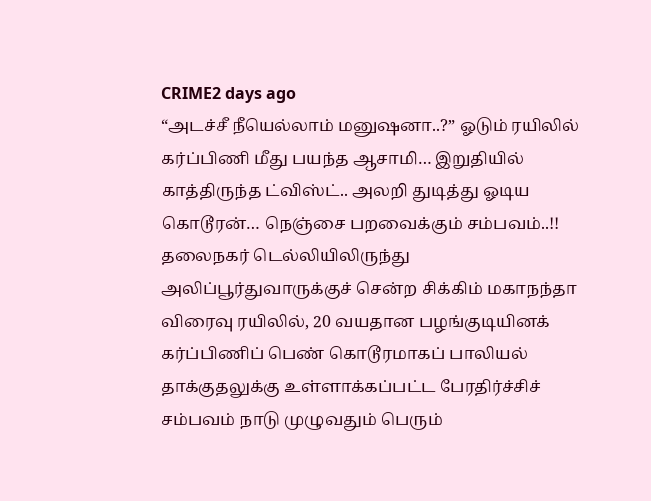CRIME2 days ago
“அடச்சீ நீயெல்லாம் மனுஷனா..?” ஓடும் ரயிலில் கர்ப்பிணி மீது பயந்த ஆசாமி… இறுதியில் காத்திருந்த ட்விஸ்ட்.. அலறி துடித்து ஓடிய கொடூரன்… நெஞ்சை பறவைக்கும் சம்பவம்..!!
தலைநகர் டெல்லியிலிருந்து அலிப்பூர்துவாருக்குச் சென்ற சிக்கிம் மகாநந்தா விரைவு ரயிலில், 20 வயதான பழங்குடியினக் கர்ப்பிணிப் பெண் கொடூரமாகப் பாலியல் தாக்குதலுக்கு உள்ளாக்கப்பட்ட பேரதிர்ச்சிச் சம்பவம் நாடு முழுவதும் பெரும்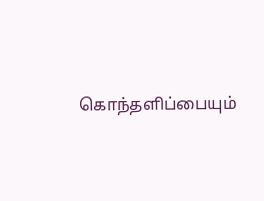கொந்தளிப்பையும்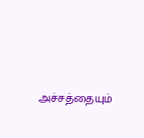அச்சத்தையும்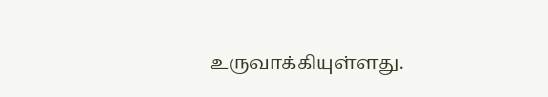உருவாக்கியுள்ளது.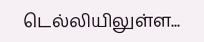டெல்லியிலுள்ள...